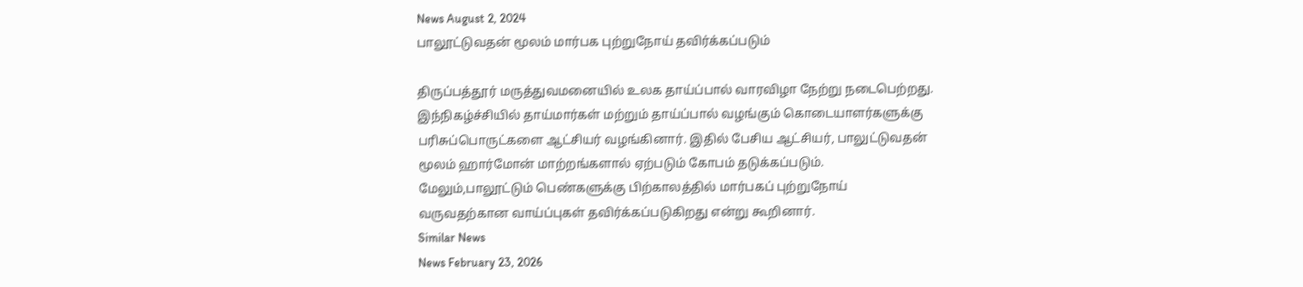News August 2, 2024
பாலூட்டுவதன் மூலம் மார்பக புற்றுநோய் தவிர்க்கப்படும்

திருப்பத்தூர் மருத்துவமனையில் உலக தாய்ப்பால் வாரவிழா நேற்று நடைபெற்றது. இந்நிகழ்ச்சியில் தாய்மார்கள் மற்றும் தாய்ப்பால் வழங்கும் கொடையாளர்களுக்கு பரிசுப்பொருட்களை ஆட்சியர் வழங்கினார். இதில் பேசிய ஆட்சியர், பாலுட்டுவதன் மூலம் ஹார்மோன் மாற்றங்களால் ஏற்படும் கோபம் தடுக்கப்படும். மேலும்,பாலூட்டும் பெண்களுக்கு பிற்காலத்தில் மார்பகப் புற்றுநோய் வருவதற்கான வாய்ப்புகள் தவிர்க்கப்படுகிறது என்று கூறினார்.
Similar News
News February 23, 2026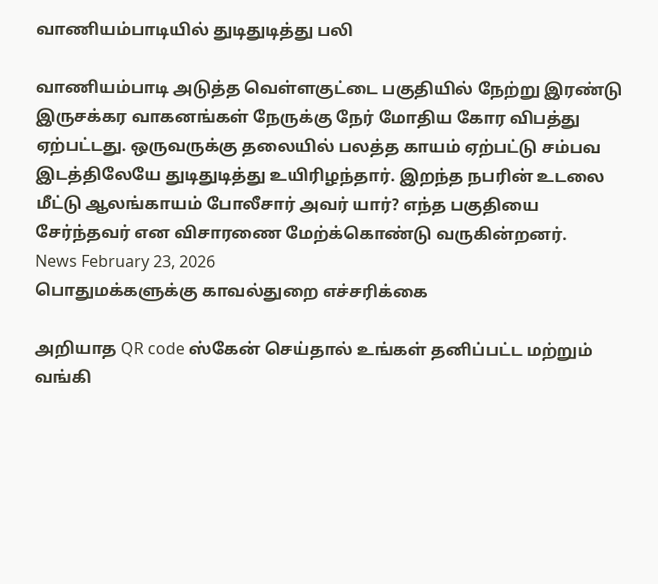வாணியம்பாடியில் துடிதுடித்து பலி

வாணியம்பாடி அடுத்த வெள்ளகுட்டை பகுதியில் நேற்று இரண்டு இருசக்கர வாகனங்கள் நேருக்கு நேர் மோதிய கோர விபத்து ஏற்பட்டது. ஒருவருக்கு தலையில் பலத்த காயம் ஏற்பட்டு சம்பவ இடத்திலேயே துடிதுடித்து உயிரிழந்தார். இறந்த நபரின் உடலை மீட்டு ஆலங்காயம் போலீசார் அவர் யார்? எந்த பகுதியை சேர்ந்தவர் என விசாரணை மேற்க்கொண்டு வருகின்றனர்.
News February 23, 2026
பொதுமக்களுக்கு காவல்துறை எச்சரிக்கை

அறியாத QR code ஸ்கேன் செய்தால் உங்கள் தனிப்பட்ட மற்றும் வங்கி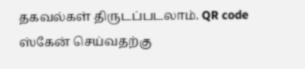தகவல்கள் திருடப்படலாம். QR code ஸ்கேன் செய்வதற்கு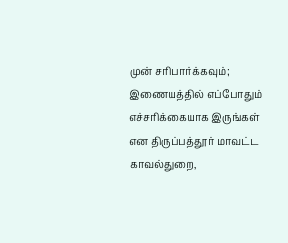முன் சரிபார்க்கவும்; இணையத்தில் எப்போதும் எச்சரிக்கையாக இருங்கள் என திருப்பத்தூர் மாவட்ட காவல்துறை,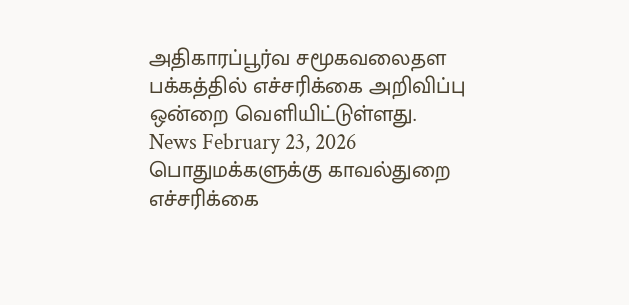அதிகாரப்பூர்வ சமூகவலைதள பக்கத்தில் எச்சரிக்கை அறிவிப்பு ஒன்றை வெளியிட்டுள்ளது.
News February 23, 2026
பொதுமக்களுக்கு காவல்துறை எச்சரிக்கை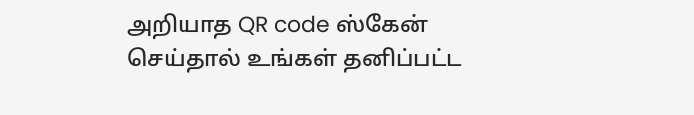அறியாத QR code ஸ்கேன் செய்தால் உங்கள் தனிப்பட்ட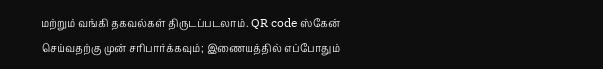மற்றும் வங்கி தகவல்கள் திருடப்படலாம். QR code ஸ்கேன் செய்வதற்கு முன் சரிபார்க்கவும்; இணையத்தில் எப்போதும்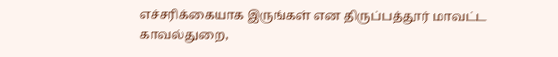எச்சரிக்கையாக இருங்கள் என திருப்பத்தூர் மாவட்ட காவல்துறை,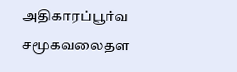அதிகாரப்பூர்வ சமூகவலைதள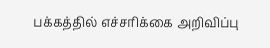பக்கத்தில் எச்சரிக்கை அறிவிப்பு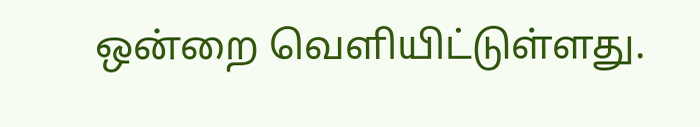ஒன்றை வெளியிட்டுள்ளது.